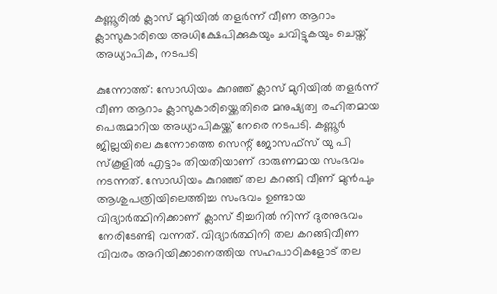കണ്ണൂരിൽ ക്ലാസ് മുറിയിൽ തളർന്ന് വീണ ആറാം ക്ലാസുകാരിയെ അധിക്ഷേപിക്കുകയും ചവിട്ടുകയും ചെയ്ത് അധ്യാപിക, നടപടി

കുന്നോത്ത്: സോഡിയം കുറഞ്ഞ് ക്ലാസ് മുറിയിൽ തളർന്ന് വീണ ആറാം ക്ലാസുകാരിയ്ക്കെതിരെ മനുഷ്യത്വ രഹിതമായ പെരുമാറിയ അധ്യാപികയ്ക്ക് നേരെ നടപടി. കണ്ണൂർ ജില്ലയിലെ കുന്നോത്തെ സെന്റ് ജോസഫ്സ് യു പി സ്കൂളിൽ എട്ടാം തിയതിയാണ് ദാരുണമായ സംഭവം നടന്നത്. സോഡിയം കുറഞ്ഞ് തല കറങ്ങി വീണ് മുൻപും ആശുപത്രിയിലെത്തിച്ച സംഭവം ഉണ്ടായ വിദ്യാർത്ഥിനിക്കാണ് ക്ലാസ് ടീച്ചറിൽ നിന്ന് ദുരനുഭവം നേരിടേണ്ടി വന്നത്. വിദ്യാർത്ഥിനി തല കറങ്ങിവീണ വിവരം അറിയിക്കാനെത്തിയ സഹപാഠികളോട് തല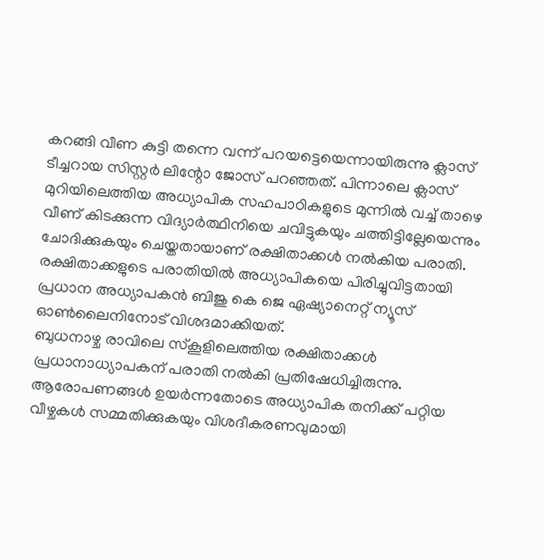കറങ്ങി വീണ കുട്ടി തന്നെ വന്ന് പറയട്ടെയെന്നായിരുന്നു ക്ലാസ് ടീച്ചറായ സിസ്റ്റർ ലിന്റോ ജോസ് പറഞ്ഞത്. പിന്നാലെ ക്ലാസ് മുറിയിലെത്തിയ അധ്യാപിക സഹപാഠികളുടെ മുന്നിൽ വച്ച് താഴെ വീണ് കിടക്കുന്ന വിദ്യാർത്ഥിനിയെ ചവിട്ടുകയും ചത്തിട്ടില്ലേയെന്നും ചോദിക്കുകയും ചെയ്തതായാണ് രക്ഷിതാക്കൾ നൽകിയ പരാതി. രക്ഷിതാക്കളുടെ പരാതിയിൽ അധ്യാപികയെ പിരിച്ചുവിട്ടതായി പ്രധാന അധ്യാപകൻ ബിജു കെ ജെ ഏഷ്യാനെറ്റ് ന്യൂസ് ഓൺലൈനിനോട് വിശദമാക്കിയത്.
ബുധനാഴ്ച രാവിലെ സ്കൂളിലെത്തിയ രക്ഷിതാക്കൾ പ്രധാനാധ്യാപകന് പരാതി നൽകി പ്രതിഷേധിച്ചിരുന്നു. ആരോപണങ്ങൾ ഉയർന്നതോടെ അധ്യാപിക തനിക്ക് പറ്റിയ വീഴ്ചകൾ സമ്മതിക്കുകയും വിശദീകരണവുമായി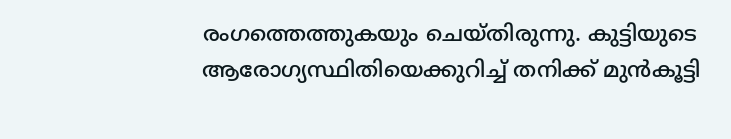രംഗത്തെത്തുകയും ചെയ്തിരുന്നു. കുട്ടിയുടെ ആരോഗ്യസ്ഥിതിയെക്കുറിച്ച് തനിക്ക് മുൻകൂട്ടി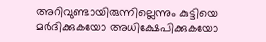അറിവുണ്ടായിരുന്നില്ലെന്നും കുട്ടിയെ മർദിക്കുകയോ അധിക്ഷേപിക്കുകയോ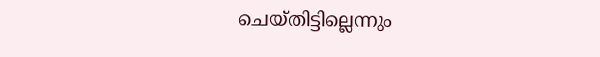ചെയ്തിട്ടില്ലെന്നും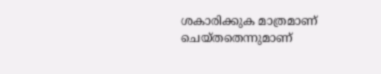ശകാരിക്കുക മാത്രമാണ് ചെയ്തതെന്നുമാണ്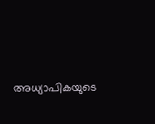അധ്യാപികയുടെ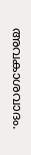അവകാശവാദം.